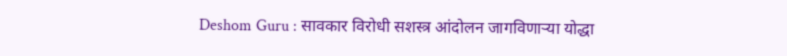Deshom Guru : सावकार विरोधी सशस्त्र आंदोलन जागविणाऱ्या योद्धा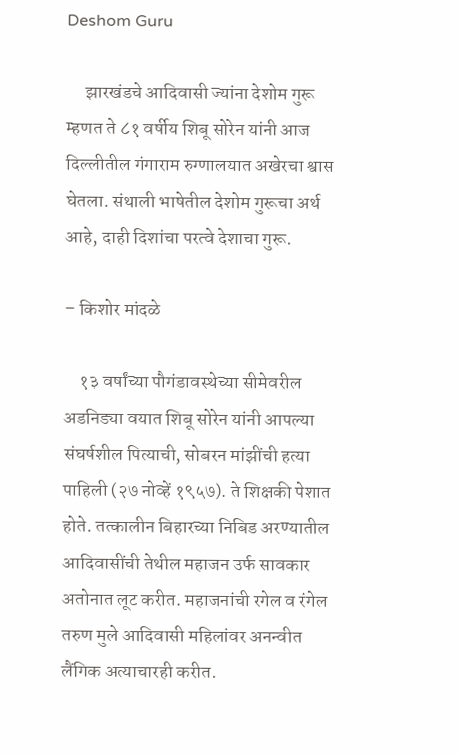Deshom Guru

     झारखंडचे आदिवासी ज्यांना देशोम गुरू म्हणत ते ८१ वर्षीय शिबू सोरेन यांनी आज दिल्लीतील गंगाराम रुग्णालयात अखेरचा श्वास घेतला. संथाली भाषेतील देशोम गुरूचा अर्थ आहे, दाही दिशांचा परत्वे देशाचा गुरू.

– किशोर मांदळे

    १३ वर्षांच्या पौगंडावस्थेच्या सीमेवरील अडनिड्या वयात शिबू सोरेन यांनी आपल्या संघर्षशील पित्याची, सोबरन मांझींची हत्या पाहिली (२७ नोव्हें १९५७). ते शिक्षकी पेशात होते. तत्कालीन बिहारच्या निबिड अरण्यातील आदिवासींची तेथील महाजन उर्फ सावकार अतोनात लूट करीत. महाजनांची रगेल व रंगेल तरुण मुले आदिवासी महिलांवर अनन्वीत लैंगिक अत्याचारही करीत.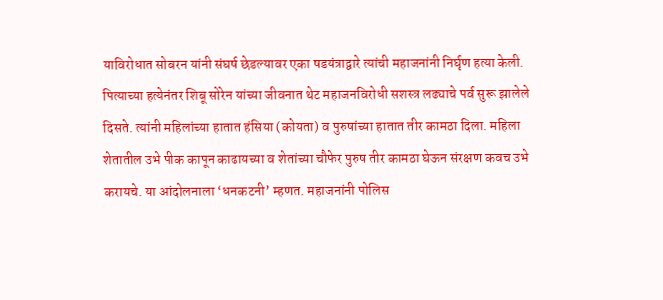याविरोधात सोबरन यांनी संघर्ष छेडल्यावर एका षडयंत्राद्वारे त्यांची महाजनांनी निर्घृण हत्या केली. पित्याच्या हत्येनंतर शिबू सोरेन यांच्या जीवनात थेट महाजनविरोधी सशस्त्र लढ्याचे पर्व सुरू झालेले दिसते. त्यांनी महिलांच्या हातात हंसिया (कोयता) व पुरुषांच्या हातात तीर कामठा दिला. महिला शेतातील उभे पीक कापून काढायच्या व शेतांच्या चौफेर पुरुष तीर कामठा घेऊन संरक्षण कवच उभे करायचे. या आंदोलनाला ‘धनकटनी’ म्हणत. महाजनांनी पोलिस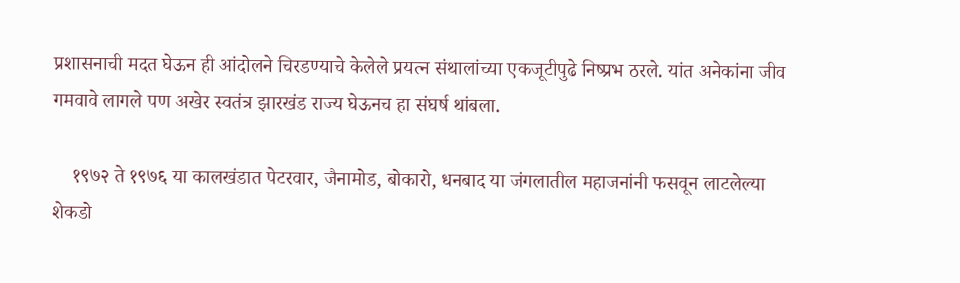प्रशासनाची मदत घेऊन ही आंदोलने चिरडण्याचे केलेले प्रयत्न संथालांच्या एकजूटीपुढे निष्प्रभ ठरले. यांत अनेकांना जीव गमवावे लागले पण अखेर स्वतंत्र झारखंड राज्य घेऊनच हा संघर्ष थांबला.

    १९७२ ते १९७६ या कालखंडात पेटरवार, जैनामोड, बोकारो, धनबाद या जंगलातील महाजनांनी फसवून लाटलेल्या शेकडो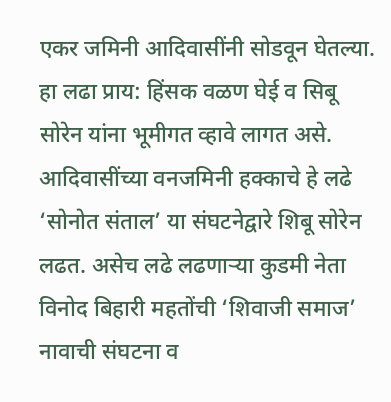एकर जमिनी आदिवासींनी सोडवून घेतल्या. हा लढा प्राय: हिंसक वळण घेई व सिबू सोरेन यांना भूमीगत व्हावे लागत असे. आदिवासींच्या वनजमिनी हक्काचे हे लढे ‘सोनोत संताल’ या संघटनेद्वारे शिबू सोरेन लढत. असेच लढे लढणाऱ्या कुडमी नेता विनोद बिहारी महतोंची ‘शिवाजी समाज’ नावाची संघटना व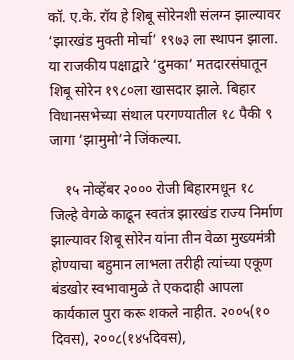कॉ. ए.के. रॉय हे शिबू सोरेनशी संलग्न झाल्यावर ‘झारखंड मुक्ती मोर्चा’ १९७३ ला स्थापन झाला. या राजकीय पक्षाद्वारे ‘दुमका’ मतदारसंघातून शिबू सोरेन १९८०ला खासदार झाले. बिहार विधानसभेच्या संथाल परगण्यातील १८ पैकी ९ जागा ‘झामुमो’ने जिंकल्या.

    १५ नोव्हेंबर २००० रोजी बिहारमधून १८ जिल्हे वेगळे काढून स्वतंत्र झारखंड राज्य निर्माण झाल्यावर शिबू सोरेन यांना तीन वेळा मुख्यमंत्री होण्याचा बहुमान लाभला तरीही त्यांच्या एकूण बंडखोर स्वभावामुळे ते एकदाही आपला कार्यकाल पुरा करू शकले नाहीत. २००५(१० दिवस), २००८(१४५दिवस),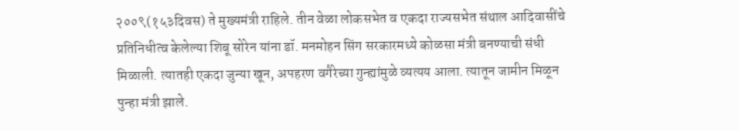२००९(१५३दिवस) ते मुख्यमंत्री राहिले. तीन वेळा लोकसभेत व एकदा राज्यसभेत संथाल आदिवासींचे प्रतिनिधीत्व केलेल्या शिबू सोरेन यांना डॉ. मनमोहन सिंग सरकारमध्ये कोळसा मंत्री बनण्याची संधी मिळाली. त्यातही एकदा जुन्या खून, अपहरण वगैरेच्या गुन्ह्यांमुळे व्यत्यय आला. त्यातून जामीन मिळून पुन्हा मंत्री झाले.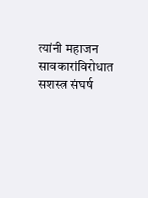त्यांनी महाजन सावकारांविरोधात सशस्त्र संघर्ष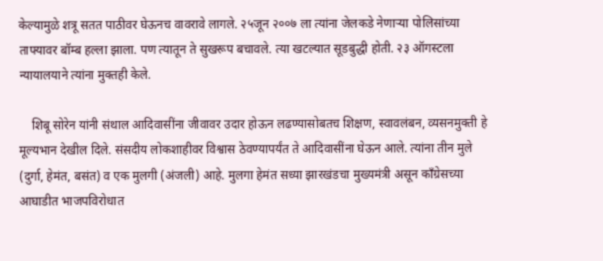केल्यामुळे शत्रू सतत पाठीवर घेऊनच वावरावे लागले. २५जून २००७ ला त्यांना जेलकडे नेणाऱ्या पोलिसांच्या ताफ्यावर बॉम्ब हल्ला झाला. पण त्यातून ते सुखरूप बचावले. त्या खटल्यात सूडबुद्धी होती. २३ ऑगस्टला न्यायालयाने त्यांना मुक्तही केले.

    शिबू सोरेन यांनी संथाल आदिवासींना जीवावर उदार होऊन लढण्यासोबतच शिक्षण, स्वावलंबन, व्यसनमुक्ती हे मूल्यभान देखील दिले. संसदीय लोकशाहीवर विश्वास ठेवण्यापर्यंत ते आदिवासींना घेऊन आले. त्यांना तीन मुले (दुर्गा, हेमंत, बसंत) व एक मुलगी (अंजली) आहे. मुलगा हेमंत सध्या झारखंडचा मुख्यमंत्री असून कॉंग्रेसच्या आघाडीत भाजपविरोधात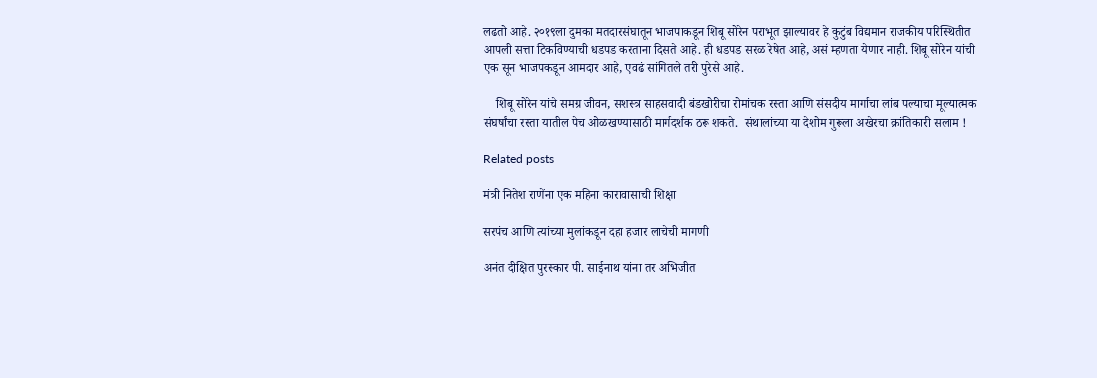लढतो आहे. २०१९ला दुमका मतदारसंघातून भाजपाकडून शिबू सोरेन पराभूत झाल्यावर हे कुटुंब विद्यमान राजकीय परिस्थितीत आपली सत्ता टिकविण्याची धडपड करताना दिसते आहे. ही धडपड सरळ रेषेत आहे, असं म्हणता येणार नाही. शिबू सोरेन यांची एक सून भाजपकडून आमदार आहे, एवढं सांगितले तरी पुरेसे आहे.

    शिबू सोरेन यांचे समग्र जीवन, सशस्त्र साहसवादी बंडखोरीचा रोमांचक रस्ता आणि संसदीय मार्गाचा लांब पल्याचा मूल्यात्मक संघर्षांचा रस्ता यातील पेच ओळखण्यासाठी मार्गदर्शक ठरू शकते.  संथालांच्या या देशोम गुरूला अखेरचा क्रांतिकारी सलाम !

Related posts

मंत्री नितेश राणेंना एक महिना कारावासाची शिक्षा

सरपंच आणि त्यांच्या मुलांकडून दहा हजार लाचेची मागणी

अनंत दीक्षित पुरस्कार पी. साईनाथ यांना तर अभिजीत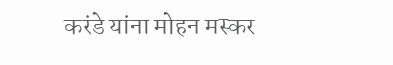करंडे यांना मोहन मस्कर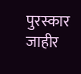पुरस्कार जाहीर